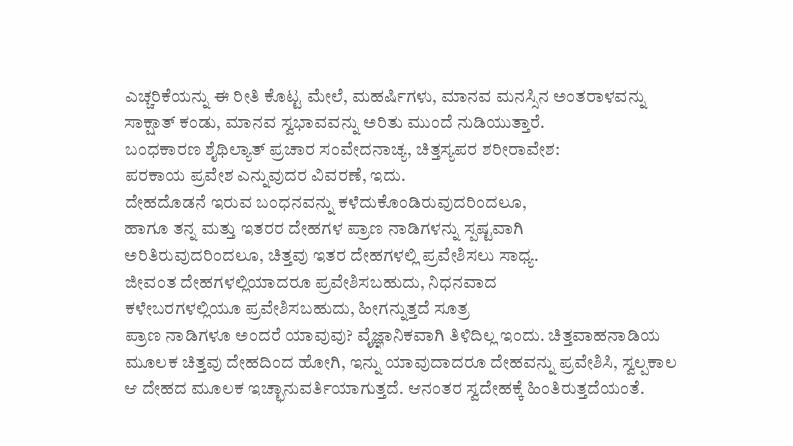ಎಚ್ಚರಿಕೆಯನ್ನು ಈ ರೀತಿ ಕೊಟ್ಟ ಮೇಲೆ, ಮಹರ್ಷಿಗಳು, ಮಾನವ ಮನಸ್ಸಿನ ಅಂತರಾಳವನ್ನು ಸಾಕ್ಷಾತ್ ಕಂಡು, ಮಾನವ ಸ್ವಭಾವವನ್ನು ಅರಿತು ಮುಂದೆ ನುಡಿಯುತ್ತಾರೆ.
ಬಂಧಕಾರಣ ಶೈಥಿಲ್ಯಾತ್ ಪ್ರಚಾರ ಸಂವೇದನಾಚ್ಯ, ಚಿತ್ತಸ್ಯಪರ ಶರೀರಾವೇಶ:
ಪರಕಾಯ ಪ್ರವೇಶ ಎನ್ನುವುದರ ವಿವರಣೆ, ಇದು.
ದೇಹದೊಡನೆ ಇರುವ ಬಂಧನವನ್ನು ಕಳೆದುಕೊಂಡಿರುವುದರಿಂದಲೂ,
ಹಾಗೂ ತನ್ನ ಮತ್ತು ಇತರರ ದೇಹಗಳ ಪ್ರಾಣ ನಾಡಿಗಳನ್ನು ಸ್ಪಷ್ಟವಾಗಿ
ಅರಿತಿರುವುದರಿಂದಲೂ, ಚಿತ್ತವು ಇತರ ದೇಹಗಳಲ್ಲಿ ಪ್ರವೇಶಿಸಲು ಸಾಧ್ಯ.
ಜೀವಂತ ದೇಹಗಳಲ್ಲಿಯಾದರೂ ಪ್ರವೇಶಿಸಬಹುದು, ನಿಧನವಾದ
ಕಳೇಬರಗಳಲ್ಲಿಯೂ ಪ್ರವೇಶಿಸಬಹುದು, ಹೀಗನ್ನುತ್ತದೆ ಸೂತ್ರ
ಪ್ರಾಣ ನಾಡಿಗಳೂ ಅಂದರೆ ಯಾವುವು? ವೈಜ್ಞಾನಿಕವಾಗಿ ತಿಳಿದಿಲ್ಲ ಇಂದು. ಚಿತ್ತವಾಹನಾಡಿಯ ಮೂಲಕ ಚಿತ್ತವು ದೇಹದಿಂದ ಹೋಗಿ, ಇನ್ನು ಯಾವುದಾದರೂ ದೇಹವನ್ನು ಪ್ರವೇಶಿಸಿ, ಸ್ವಲ್ಪಕಾಲ ಆ ದೇಹದ ಮೂಲಕ ಇಚ್ಛಾನುವರ್ತಿಯಾಗುತ್ತದೆ. ಆನಂತರ ಸ್ವದೇಹಕ್ಕೆ ಹಿಂತಿರುತ್ತದೆಯಂತೆ.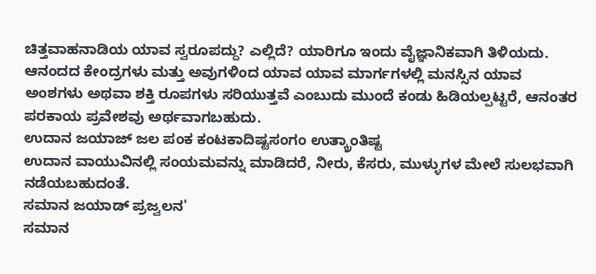ಚಿತ್ತವಾಹನಾಡಿಯ ಯಾವ ಸ್ವರೂಪದ್ದು? ಎಲ್ಲಿದೆ? ಯಾರಿಗೂ ಇಂದು ವೈಜ್ಞಾನಿಕವಾಗಿ ತಿಳಿಯದು.
ಆನಂದದ ಕೇಂದ್ರಗಳು ಮತ್ತು ಅವುಗಳಿಂದ ಯಾವ ಯಾವ ಮಾರ್ಗಗಳಲ್ಲಿ ಮನಸ್ಸಿನ ಯಾವ ಅಂಶಗಳು ಅಥವಾ ಶಕ್ತಿ ರೂಪಗಳು ಸರಿಯುತ್ತವೆ ಎಂಬುದು ಮುಂದೆ ಕಂಡು ಹಿಡಿಯಲ್ಪಟ್ಟರೆ, ಆನಂತರ ಪರಕಾಯ ಪ್ರವೇಶವು ಅರ್ಥವಾಗಬಹುದು.
ಉದಾನ ಜಯಾಜ್ ಜಲ ಪಂಕ ಕಂಟಕಾದಿಷ್ಟಸಂಗಂ ಉತ್ಕ್ರಾಂತಿಷ್ಟ
ಉದಾನ ವಾಯುವಿನಲ್ಲಿ ಸಂಯಮವನ್ನು ಮಾಡಿದರೆ, ನೀರು, ಕೆಸರು, ಮುಳ್ಳುಗಳ ಮೇಲೆ ಸುಲಭವಾಗಿ ನಡೆಯಬಹುದಂತೆ.
ಸಮಾನ ಜಯಾಡ್ ಪ್ರಜ್ವಲನ'
ಸಮಾನ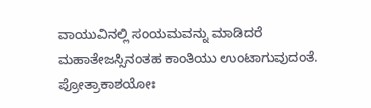ವಾಯುವಿನಲ್ಲಿ ಸಂಯಮವನ್ನು ಮಾಡಿದರೆ ಮಹಾತೇಜಸ್ಸಿನಂತಹ ಕಾಂತಿಯು ಉಂಟಾಗುವುದಂತೆ.
ಪ್ರೋತ್ರಾಕಾಶಯೋಃ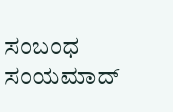ಸಂಬಂಧ ಸಂಯಮಾದ್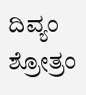ದಿವ್ಯಂ ಶ್ರೋತ್ರಂ